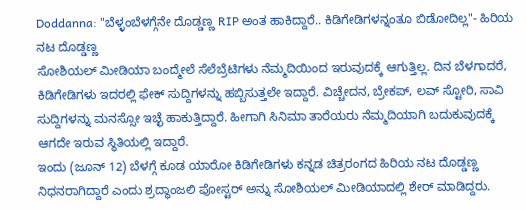Doddanna: "ಬೆಳ್ಳಂಬೆಳಗ್ಗೆನೇ ದೊಡ್ಡಣ್ಣ RIP ಅಂತ ಹಾಕಿದ್ದಾರೆ.. ಕಿಡಿಗೇಡಿಗಳನ್ನಂತೂ ಬಿಡೋದಿಲ್ಲ"- ಹಿರಿಯ ನಟ ದೊಡ್ಡಣ್ಣ
ಸೋಶಿಯಲ್ ಮೀಡಿಯಾ ಬಂದ್ಮೇಲೆ ಸೆಲೆಬ್ರೆಟಿಗಳು ನೆಮ್ಮದಿಯಿಂದ ಇರುವುದಕ್ಕೆ ಆಗುತ್ತಿಲ್ಲ. ದಿನ ಬೆಳಗಾದರೆ, ಕಿಡಿಗೇಡಿಗಳು ಇದರಲ್ಲಿ ಫೇಕ್ ಸುದ್ದಿಗಳನ್ನು ಹಬ್ಬಿಸುತ್ತಲೇ ಇದ್ದಾರೆ. ವಿಚ್ಚೇದನ, ಬ್ರೇಕಪ್, ಲವ್ ಸ್ಟೋರಿ, ಸಾವಿ ಸುದ್ದಿಗಳನ್ನು ಮನಸ್ಸೋ ಇಚ್ಛೆ ಹಾಕುತ್ತಿದ್ದಾರೆ. ಹೀಗಾಗಿ ಸಿನಿಮಾ ತಾರೆಯರು ನೆಮ್ಮದಿಯಾಗಿ ಬದುಕುವುದಕ್ಕೆ ಆಗದೇ ಇರುವ ಸ್ಥಿತಿಯಲ್ಲಿ ಇದ್ದಾರೆ.
ಇಂದು (ಜೂನ್ 12) ಬೆಳಗ್ಗೆ ಕೂಡ ಯಾರೋ ಕಿಡಿಗೇಡಿಗಳು ಕನ್ನಡ ಚಿತ್ರರಂಗದ ಹಿರಿಯ ನಟ ದೊಡ್ಡಣ್ಣ ನಿಧನರಾಗಿದ್ದಾರೆ ಎಂದು ಶ್ರದ್ಧಾಂಜಲಿ ಪೋಸ್ಟರ್ ಅನ್ನು ಸೋಶಿಯಲ್ ಮೀಡಿಯಾದಲ್ಲಿ ಶೇರ್ ಮಾಡಿದ್ದರು.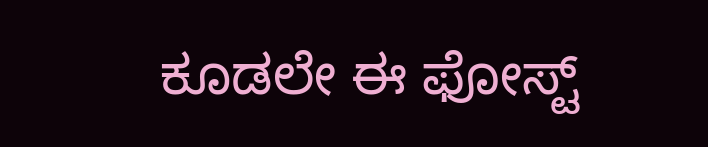ಕೂಡಲೇ ಈ ಫೋಸ್ಟ್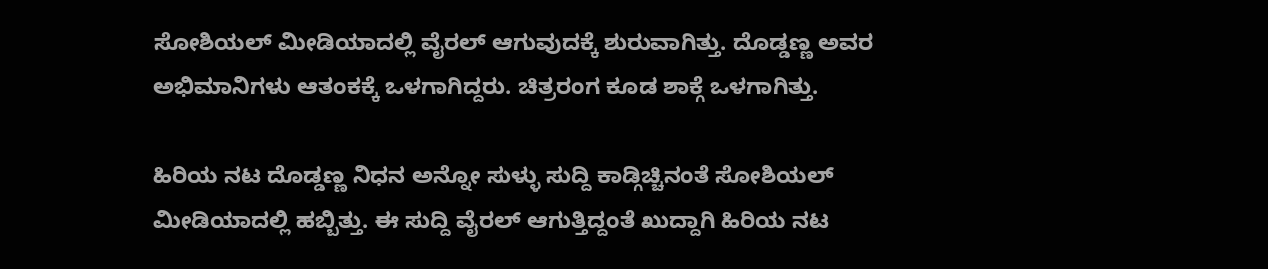ಸೋಶಿಯಲ್ ಮೀಡಿಯಾದಲ್ಲಿ ವೈರಲ್ ಆಗುವುದಕ್ಕೆ ಶುರುವಾಗಿತ್ತು. ದೊಡ್ಡಣ್ಣ ಅವರ ಅಭಿಮಾನಿಗಳು ಆತಂಕಕ್ಕೆ ಒಳಗಾಗಿದ್ದರು. ಚಿತ್ರರಂಗ ಕೂಡ ಶಾಕ್ಗೆ ಒಳಗಾಗಿತ್ತು.

ಹಿರಿಯ ನಟ ದೊಡ್ಡಣ್ಣ ನಿಧನ ಅನ್ನೋ ಸುಳ್ಳು ಸುದ್ದಿ ಕಾಡ್ಗಿಚ್ಚಿನಂತೆ ಸೋಶಿಯಲ್ ಮೀಡಿಯಾದಲ್ಲಿ ಹಬ್ಬಿತ್ತು. ಈ ಸುದ್ದಿ ವೈರಲ್ ಆಗುತ್ತಿದ್ದಂತೆ ಖುದ್ದಾಗಿ ಹಿರಿಯ ನಟ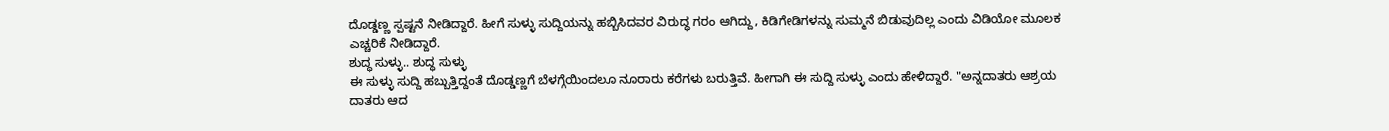ದೊಡ್ಡಣ್ಣ ಸ್ಪಷ್ಟನೆ ನೀಡಿದ್ದಾರೆ. ಹೀಗೆ ಸುಳ್ಳು ಸುದ್ದಿಯನ್ನು ಹಬ್ಬಿಸಿದವರ ವಿರುದ್ಧ ಗರಂ ಆಗಿದ್ದು, ಕಿಡಿಗೇಡಿಗಳನ್ನು ಸುಮ್ಮನೆ ಬಿಡುವುದಿಲ್ಲ ಎಂದು ವಿಡಿಯೋ ಮೂಲಕ ಎಚ್ಚರಿಕೆ ನೀಡಿದ್ದಾರೆ.
ಶುದ್ಧ ಸುಳ್ಳು.. ಶುದ್ಧ ಸುಳ್ಳು
ಈ ಸುಳ್ಳು ಸುದ್ದಿ ಹಬ್ಬುತ್ತಿದ್ದಂತೆ ದೊಡ್ಡಣ್ಣಗೆ ಬೆಳಗ್ಗೆಯಿಂದಲೂ ನೂರಾರು ಕರೆಗಳು ಬರುತ್ತಿವೆ. ಹೀಗಾಗಿ ಈ ಸುದ್ದಿ ಸುಳ್ಳು ಎಂದು ಹೇಳಿದ್ದಾರೆ. "ಅನ್ನದಾತರು ಆಶ್ರಯ ದಾತರು ಆದ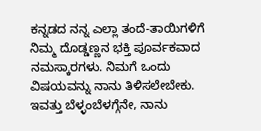ಕನ್ನಡದ ನನ್ನ ಎಲ್ಲಾ ತಂದೆ-ತಾಯಿಗಳಿಗೆ ನಿಮ್ಮ ದೊಡ್ಡಣ್ಣನ ಭಕ್ತಿ ಪೂರ್ವಕವಾದ ನಮಸ್ಕಾರಗಳು. ನಿಮಗೆ ಒಂದು ವಿಷಯವನ್ನು ನಾನು ತಿಳಿಸಲೇಬೇಕು. ಇವತ್ತು ಬೆಳ್ಳಂಬೆಳಗ್ಗೆನೇ, ನಾನು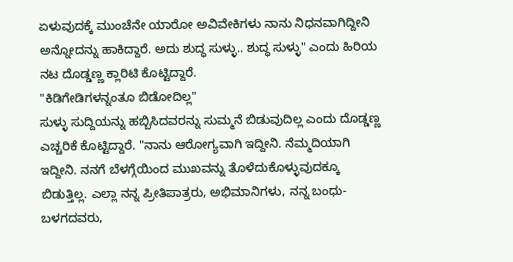ಏಳುವುದಕ್ಕೆ ಮುಂಚೆನೇ ಯಾರೋ ಅವಿವೇಕಿಗಳು ನಾನು ನಿಧನವಾಗಿದ್ದೀನಿ ಅನ್ನೋದನ್ನು ಹಾಕಿದ್ದಾರೆ. ಅದು ಶುದ್ಧ ಸುಳ್ಳು.. ಶುದ್ಧ ಸುಳ್ಳು" ಎಂದು ಹಿರಿಯ ನಟ ದೊಡ್ಡಣ್ಣ ಕ್ಲಾರಿಟಿ ಕೊಟ್ಟಿದ್ದಾರೆ.
"ಕಿಡಿಗೇಡಿಗಳನ್ನಂತೂ ಬಿಡೋದಿಲ್ಲ"
ಸುಳ್ಳು ಸುದ್ದಿಯನ್ನು ಹಬ್ಬಿಸಿದವರನ್ನು ಸುಮ್ಮನೆ ಬಿಡುವುದಿಲ್ಲ ಎಂದು ದೊಡ್ಡಣ್ಣ ಎಚ್ಚರಿಕೆ ಕೊಟ್ಟಿದ್ದಾರೆ. "ನಾನು ಆರೋಗ್ಯವಾಗಿ ಇದ್ದೀನಿ. ನೆಮ್ಮದಿಯಾಗಿ ಇದ್ದೀನಿ. ನನಗೆ ಬೆಳಗ್ಗೆಯಿಂದ ಮುಖವನ್ನು ತೊಳೆದುಕೊಳ್ಳುವುದಕ್ಕೂ ಬಿಡುತ್ತಿಲ್ಲ. ಎಲ್ಲಾ ನನ್ನ ಪ್ರೀತಿಪಾತ್ರರು, ಅಭಿಮಾನಿಗಳು, ನನ್ನ ಬಂಧು-ಬಳಗದವರು,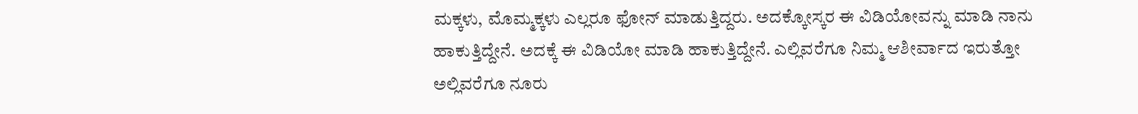ಮಕ್ಕಳು, ಮೊಮ್ಮಕ್ಕಳು ಎಲ್ಲರೂ ಫೋನ್ ಮಾಡುತ್ತಿದ್ದರು. ಅದಕ್ಕೋಸ್ಕರ ಈ ವಿಡಿಯೋವನ್ನು ಮಾಡಿ ನಾನು ಹಾಕುತ್ತಿದ್ದೇನೆ. ಅದಕ್ಕೆ ಈ ವಿಡಿಯೋ ಮಾಡಿ ಹಾಕುತ್ತಿದ್ದೇನೆ. ಎಲ್ಲಿವರೆಗೂ ನಿಮ್ಮ ಆಶೀರ್ವಾದ ಇರುತ್ತೋ ಅಲ್ಲಿವರೆಗೂ ನೂರು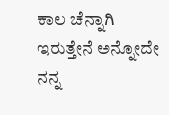ಕಾಲ ಚೆನ್ನಾಗಿ ಇರುತ್ತೇನೆ ಅನ್ನೋದೇ ನನ್ನ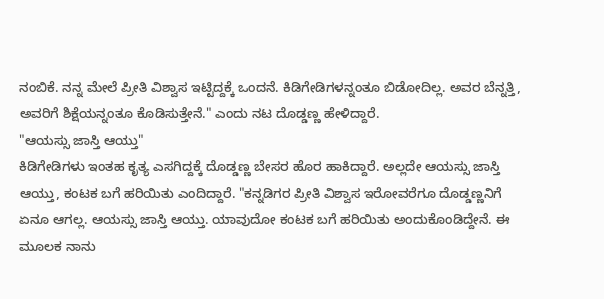ನಂಬಿಕೆ. ನನ್ನ ಮೇಲೆ ಪ್ರೀತಿ ವಿಶ್ವಾಸ ಇಟ್ಟಿದ್ದಕ್ಕೆ ಒಂದನೆ. ಕಿಡಿಗೇಡಿಗಳನ್ನಂತೂ ಬಿಡೋದಿಲ್ಲ. ಅವರ ಬೆನ್ನತ್ತಿ, ಅವರಿಗೆ ಶಿಕ್ಷೆಯನ್ನಂತೂ ಕೊಡಿಸುತ್ತೇನೆ." ಎಂದು ನಟ ದೊಡ್ಡಣ್ಣ ಹೇಳಿದ್ದಾರೆ.
"ಆಯಸ್ಸು ಜಾಸ್ತಿ ಆಯ್ತು"
ಕಿಡಿಗೇಡಿಗಳು ಇಂತಹ ಕೃತ್ಯ ಎಸಗಿದ್ದಕ್ಕೆ ದೊಡ್ಡಣ್ಣ ಬೇಸರ ಹೊರ ಹಾಕಿದ್ದಾರೆ. ಅಲ್ಲದೇ ಆಯಸ್ಸು ಜಾಸ್ತಿ ಆಯ್ತು, ಕಂಟಕ ಬಗೆ ಹರಿಯಿತು ಎಂದಿದ್ದಾರೆ. "ಕನ್ನಡಿಗರ ಪ್ರೀತಿ ವಿಶ್ವಾಸ ಇರೋವರೆಗೂ ದೊಡ್ಡಣ್ಣನಿಗೆ ಏನೂ ಆಗಲ್ಲ. ಆಯಸ್ಸು ಜಾಸ್ತಿ ಆಯ್ತು. ಯಾವುದೋ ಕಂಟಕ ಬಗೆ ಹರಿಯಿತು ಅಂದುಕೊಂಡಿದ್ದೇನೆ. ಈ ಮೂಲಕ ನಾನು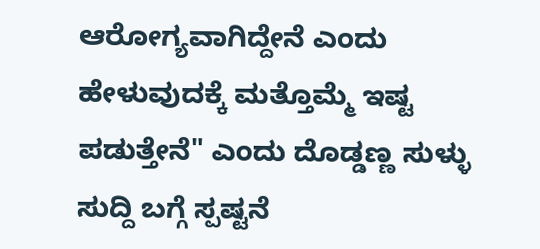ಆರೋಗ್ಯವಾಗಿದ್ದೇನೆ ಎಂದು ಹೇಳುವುದಕ್ಕೆ ಮತ್ತೊಮ್ಮೆ ಇಷ್ಟ ಪಡುತ್ತೇನೆ" ಎಂದು ದೊಡ್ಡಣ್ಣ ಸುಳ್ಳು ಸುದ್ದಿ ಬಗ್ಗೆ ಸ್ಪಷ್ಟನೆ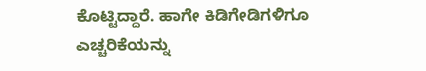ಕೊಟ್ಟಿದ್ದಾರೆ. ಹಾಗೇ ಕಿಡಿಗೇಡಿಗಳಿಗೂ ಎಚ್ಚರಿಕೆಯನ್ನು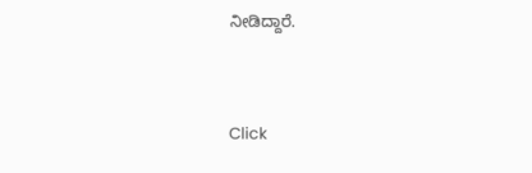ನೀಡಿದ್ದಾರೆ.


Click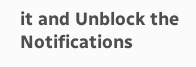it and Unblock the Notifications